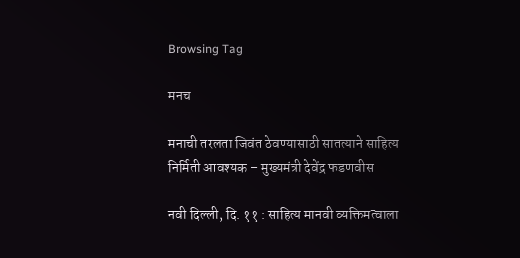Browsing Tag

मनच

मनाची तरलता जिवंत ठेवण्यासाठी सातत्याने साहित्य निर्मिती आवश्यक – मुख्यमंत्री देवेंद्र फडणवीस

नवी दिल्ली, दि. ११ : साहित्य मानवी व्यक्तिमत्वाला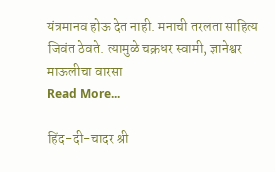यंत्रमानव होऊ देत नाही. मनाची तरलता साहित्य जिवंत ठेवते. त्यामुळे चक्रधर स्वामी, ज्ञानेश्वर माऊलीचा वारसा
Read More...

हिंद-दी-चादर श्री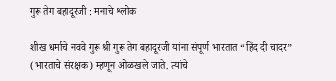गुरू तेग बहादूरजी : मनाचे श्लोक

शीख धर्माचे नववे गुरू श्री गुरू तेग बहादूरजी यांना संपूर्ण भारतात “हिंद दी चादर” (भारताचे संरक्षक) म्हणून ओळखले जाते. त्यांचे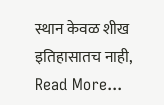स्थान केवळ शीख इतिहासातच नाही,
Read More...